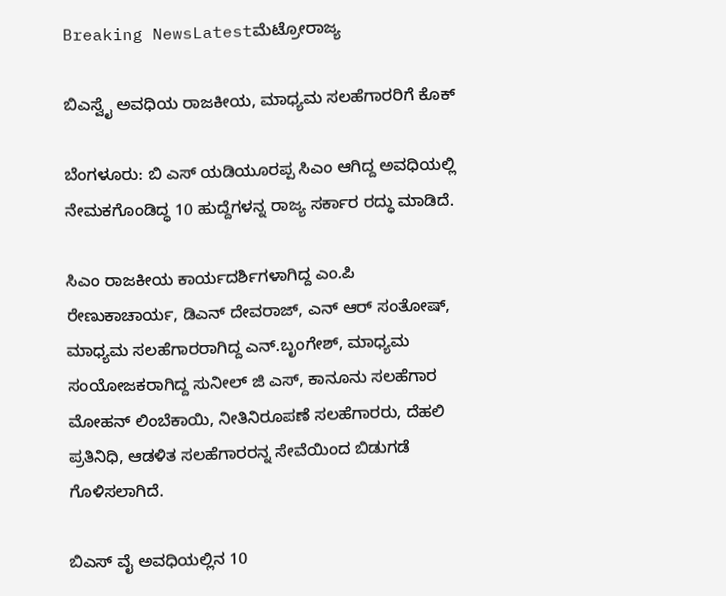Breaking NewsLatestಮೆಟ್ರೋರಾಜ್ಯ

ಬಿಎಸ್ವೈ ಅವಧಿಯ ರಾಜಕೀಯ, ಮಾಧ್ಯಮ ಸಲಹೆಗಾರರಿಗೆ ಕೊಕ್

ಬೆಂಗಳೂರು: ಬಿ ಎಸ್ ಯಡಿಯೂರಪ್ಪ ಸಿಎಂ ಆಗಿದ್ದ ಅವಧಿಯಲ್ಲಿ ನೇಮಕಗೊಂಡಿದ್ಧ 10 ಹುದ್ದೆಗಳನ್ನ ರಾಜ್ಯ ಸರ್ಕಾರ ರದ್ಧು ಮಾಡಿದೆ.

ಸಿಎಂ ರಾಜಕೀಯ ಕಾರ್ಯದರ್ಶಿಗಳಾಗಿದ್ದ ಎಂ.ಪಿ ರೇಣುಕಾಚಾರ್ಯ, ಡಿಎನ್ ದೇವರಾಜ್, ಎನ್ ಆರ್ ಸಂತೋಷ್, ಮಾಧ್ಯಮ ಸಲಹೆಗಾರರಾಗಿದ್ದ ಎನ್.ಬೃಂಗೇಶ್, ಮಾಧ್ಯಮ ಸಂಯೋಜಕರಾಗಿದ್ದ ಸುನೀಲ್ ಜಿ ಎಸ್, ಕಾನೂನು ಸಲಹೆಗಾರ ಮೋಹನ್ ಲಿಂಬೆಕಾಯಿ, ನೀತಿನಿರೂಪಣೆ ಸಲಹೆಗಾರರು, ದೆಹಲಿ ಪ್ರತಿನಿಧಿ, ಆಡಳಿತ ಸಲಹೆಗಾರರನ್ನ ಸೇವೆಯಿಂದ ಬಿಡುಗಡೆ ಗೊಳಿಸಲಾಗಿದೆ.

ಬಿಎಸ್ ವೈ ಅವಧಿಯಲ್ಲಿನ 10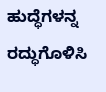ಹುದ್ಧೆಗಳನ್ನ ರದ್ಧುಗೊಳಿಸಿ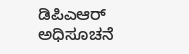ಡಿಪಿಎಆರ್ ಅಧಿಸೂಚನೆ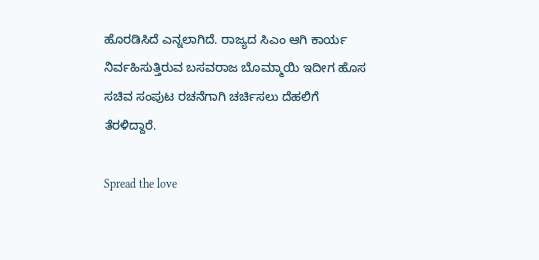ಹೊರಡಿಸಿದೆ ಎನ್ನಲಾಗಿದೆ. ರಾಜ್ಯದ ಸಿಎಂ ಆಗಿ ಕಾರ್ಯ ನಿರ್ವಹಿಸುತ್ತಿರುವ ಬಸವರಾಜ ಬೊಮ್ಮಾಯಿ ಇದೀಗ ಹೊಸ ಸಚಿವ ಸಂಪುಟ ರಚನೆಗಾಗಿ ಚರ್ಚಿಸಲು ದೆಹಲಿಗೆ ತೆರಳಿದ್ದಾರೆ.

Spread the love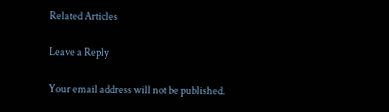Related Articles

Leave a Reply

Your email address will not be published.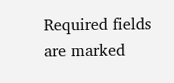Required fields are marked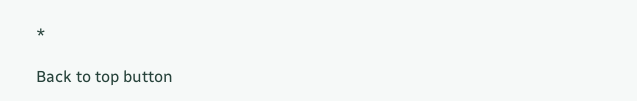*

Back to top button